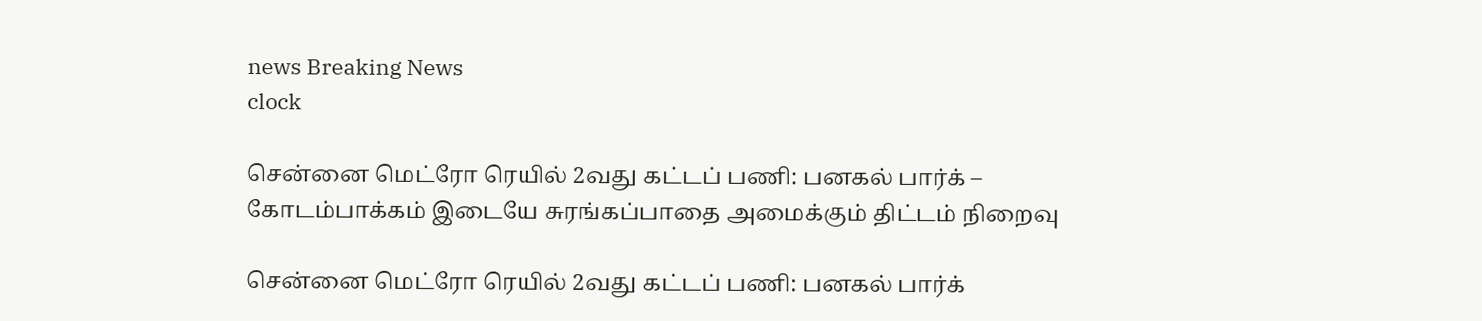news Breaking News
clock

சென்னை மெட்ரோ ரெயில் 2வது கட்டப் பணி: பனகல் பார்க் – கோடம்பாக்கம் இடையே சுரங்கப்பாதை அமைக்கும் திட்டம் நிறைவு

சென்னை மெட்ரோ ரெயில் 2வது கட்டப் பணி: பனகல் பார்க்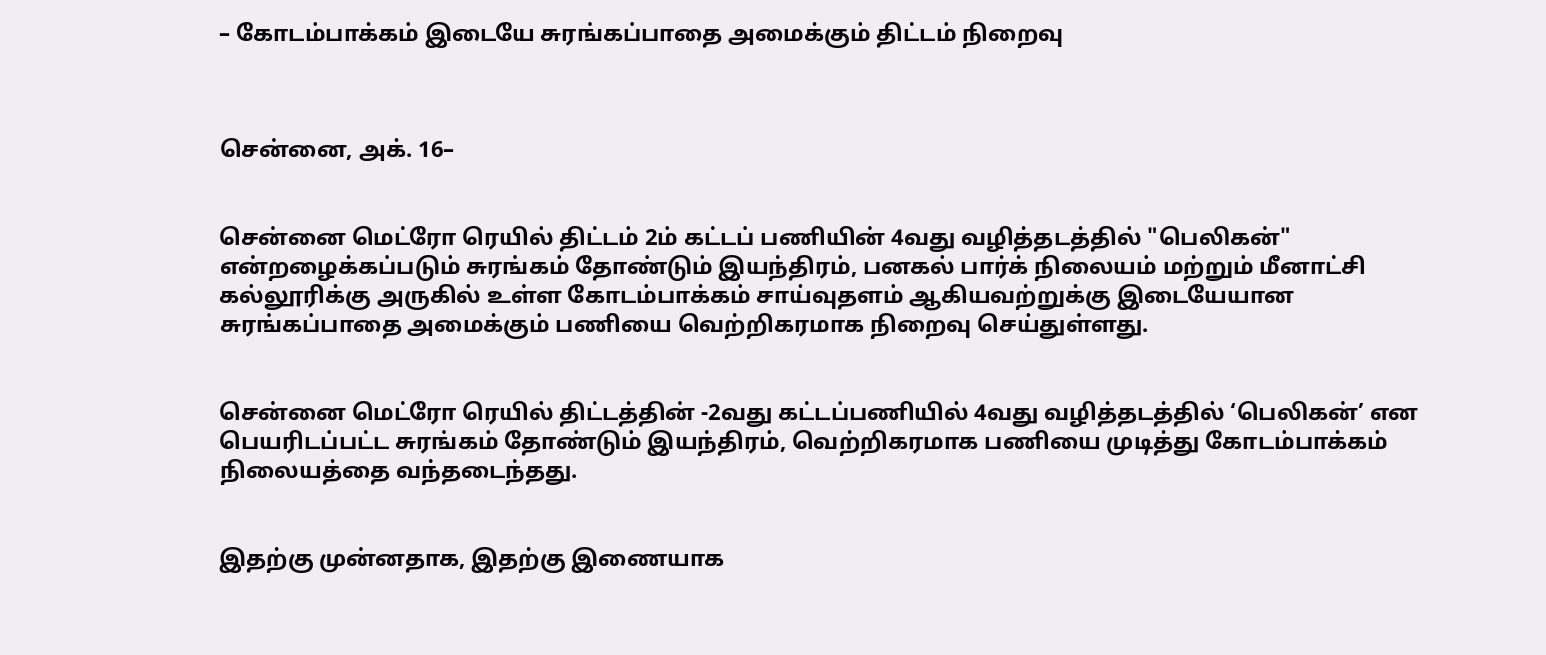– கோடம்பாக்கம் இடையே சுரங்கப்பாதை அமைக்கும் திட்டம் நிறைவு



சென்னை, அக். 16–


சென்னை மெட்ரோ ரெயில் திட்டம் 2ம் கட்டப் பணியின் 4வது வழித்தடத்தில் "பெலிகன்" என்றழைக்கப்படும் சுரங்கம் தோண்டும் இயந்திரம், பனகல் பார்க் நிலையம் மற்றும் மீனாட்சி கல்லூரிக்கு அருகில் உள்ள கோடம்பாக்கம் சாய்வுதளம் ஆகியவற்றுக்கு இடையேயான சுரங்கப்பாதை அமைக்கும் பணியை வெற்றிகரமாக நிறைவு செய்துள்ளது.


சென்னை மெட்ரோ ரெயில் திட்டத்தின் -2வது கட்டப்பணியில் 4வது வழித்தடத்தில் ‘பெலிகன்’ என பெயரிடப்பட்ட சுரங்கம் தோண்டும் இயந்திரம், வெற்றிகரமாக பணியை முடித்து கோடம்பாக்கம் நிலையத்தை வந்தடைந்தது.


இதற்கு முன்னதாக, இதற்கு இணையாக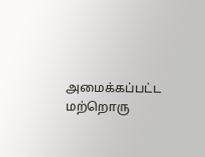அமைக்கப்பட்ட மற்றொரு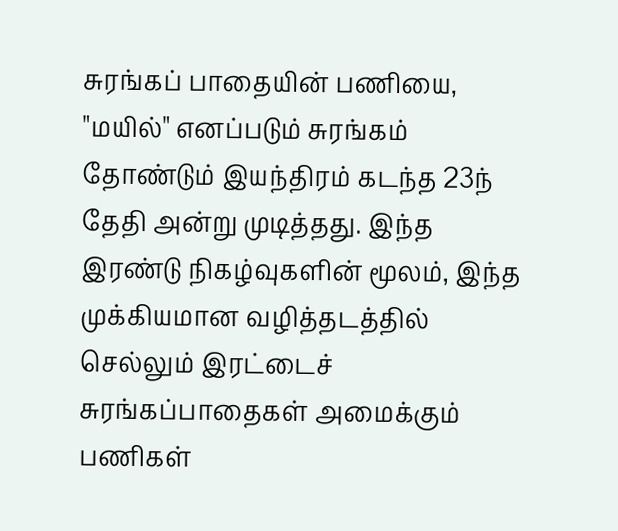சுரங்கப் பாதையின் பணியை, "மயில்" எனப்படும் சுரங்கம் தோண்டும் இயந்திரம் கடந்த 23ந் தேதி அன்று முடித்தது. இந்த இரண்டு நிகழ்வுகளின் மூலம், இந்த முக்கியமான வழித்தடத்தில் செல்லும் இரட்டைச் சுரங்கப்பாதைகள் அமைக்கும் பணிகள்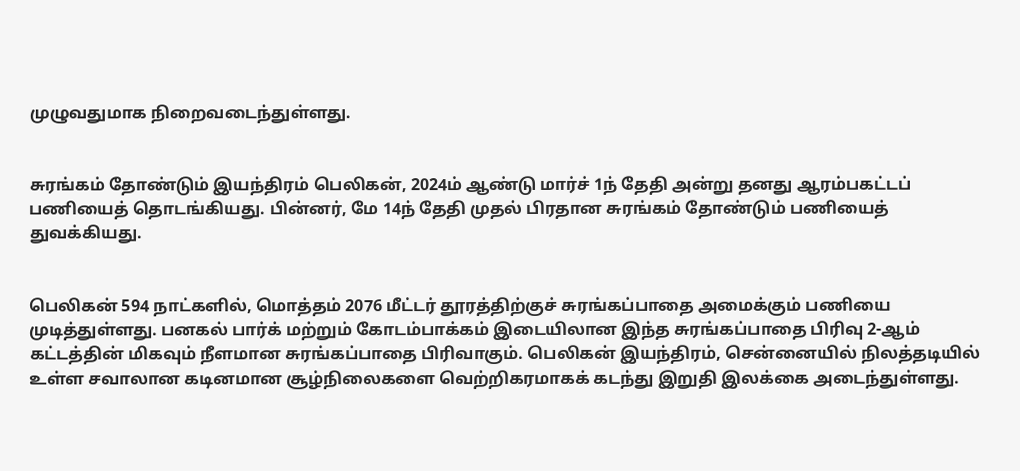முழுவதுமாக நிறைவடைந்துள்ளது.


சுரங்கம் தோண்டும் இயந்திரம் பெலிகன், 2024ம் ஆண்டு மார்ச் 1ந் தேதி அன்று தனது ஆரம்பகட்டப் பணியைத் தொடங்கியது. பின்னர், மே 14ந் தேதி முதல் பிரதான சுரங்கம் தோண்டும் பணியைத் துவக்கியது.


பெலிகன் 594 நாட்களில், மொத்தம் 2076 மீட்டர் தூரத்திற்குச் சுரங்கப்பாதை அமைக்கும் பணியை முடித்துள்ளது. பனகல் பார்க் மற்றும் கோடம்பாக்கம் இடையிலான இந்த சுரங்கப்பாதை பிரிவு 2-ஆம் கட்டத்தின் மிகவும் நீளமான சுரங்கப்பாதை பிரிவாகும். பெலிகன் இயந்திரம், சென்னையில் நிலத்தடியில் உள்ள சவாலான கடினமான சூழ்நிலைகளை வெற்றிகரமாகக் கடந்து இறுதி இலக்கை அடைந்துள்ளது.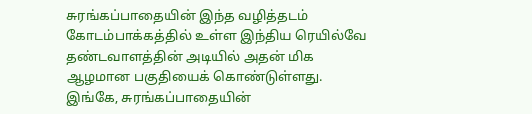சுரங்கப்பாதையின் இந்த வழித்தடம் கோடம்பாக்கத்தில் உள்ள இந்திய ரெயில்வே தண்டவாளத்தின் அடியில் அதன் மிக ஆழமான பகுதியைக் கொண்டுள்ளது. இங்கே, சுரங்கப்பாதையின்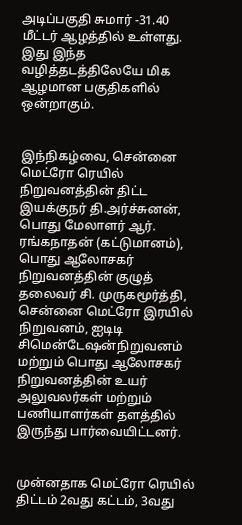அடிப்பகுதி சுமார் -31.40 மீட்டர் ஆழத்தில் உள்ளது. இது இந்த வழித்தடத்திலேயே மிக ஆழமான பகுதிகளில் ஒன்றாகும்.


இந்நிகழ்வை, சென்னை மெட்ரோ ரெயில் நிறுவனத்தின் திட்ட இயக்குநர் தி.அர்ச்சுனன், பொது மேலாளர் ஆர். ரங்கநாதன் (கட்டுமானம்), பொது ஆலோசகர் நிறுவனத்தின் குழுத் தலைவர் சி. முருகமூர்த்தி, சென்னை மெட்ரோ இரயில் நிறுவனம், ஐடிடி சிமென்டேஷன்நிறுவனம் மற்றும் பொது ஆலோசகர் நிறுவனத்தின் உயர் அலுவலர்கள் மற்றும் பணியாளர்கள் தளத்தில் இருந்து பார்வையிட்டனர்.


முன்னதாக மெட்ரோ ரெயில் திட்டம் 2வது கட்டம், 3வது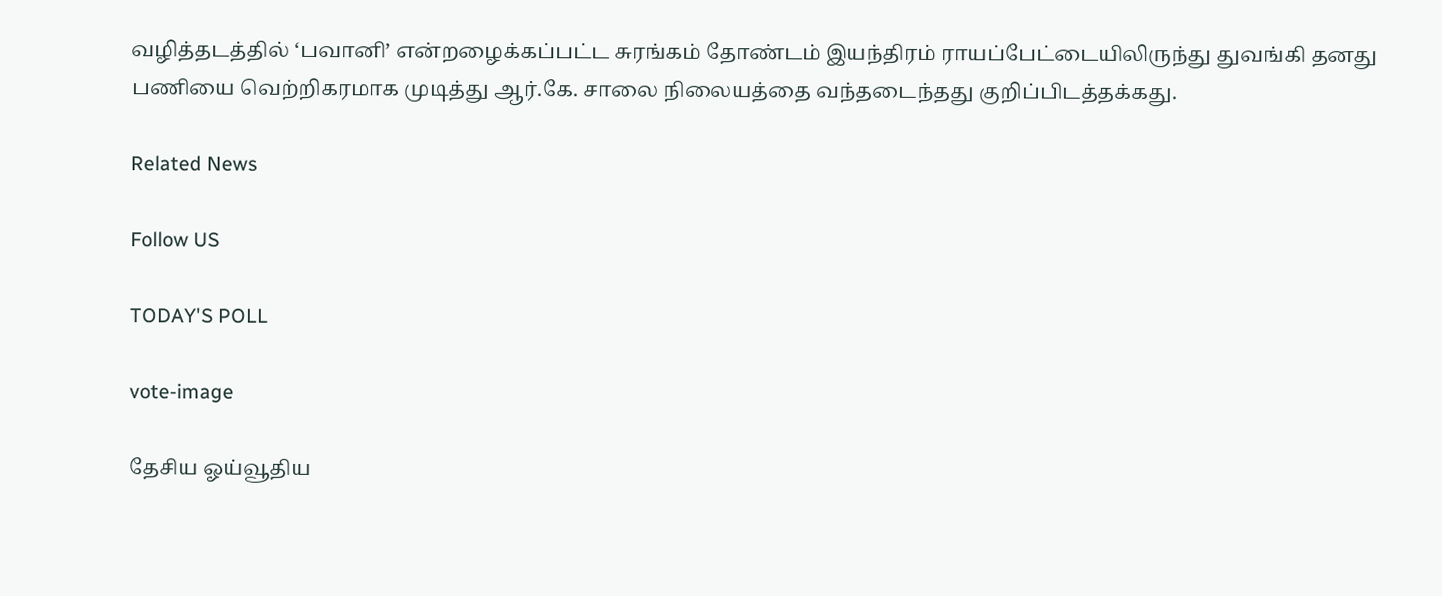வழித்தடத்தில் ‘பவானி’ என்றழைக்கப்பட்ட சுரங்கம் தோண்டம் இயந்திரம் ராயப்பேட்டையிலிருந்து துவங்கி தனது பணியை வெற்றிகரமாக முடித்து ஆர்.கே. சாலை நிலையத்தை வந்தடைந்தது குறிப்பிடத்தக்கது.

Related News

Follow US

TODAY'S POLL

vote-image

தேசிய ஓய்வூதிய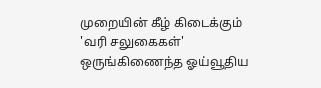முறையின் கீழ் கிடைக்கும் 'வரி சலுகைகள்' ஒருங்கிணைந்த ஓய்வூதிய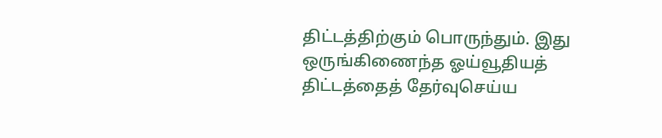திட்டத்திற்கும் பொருந்தும். இது ஒருங்கிணைந்த ஓய்வூதியத் திட்டத்தைத் தேர்வுசெய்ய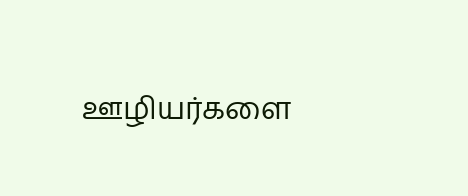ஊழியர்களை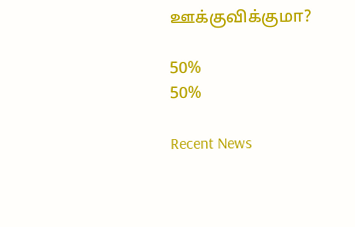ஊக்குவிக்குமா?

50%
50%

Recent News